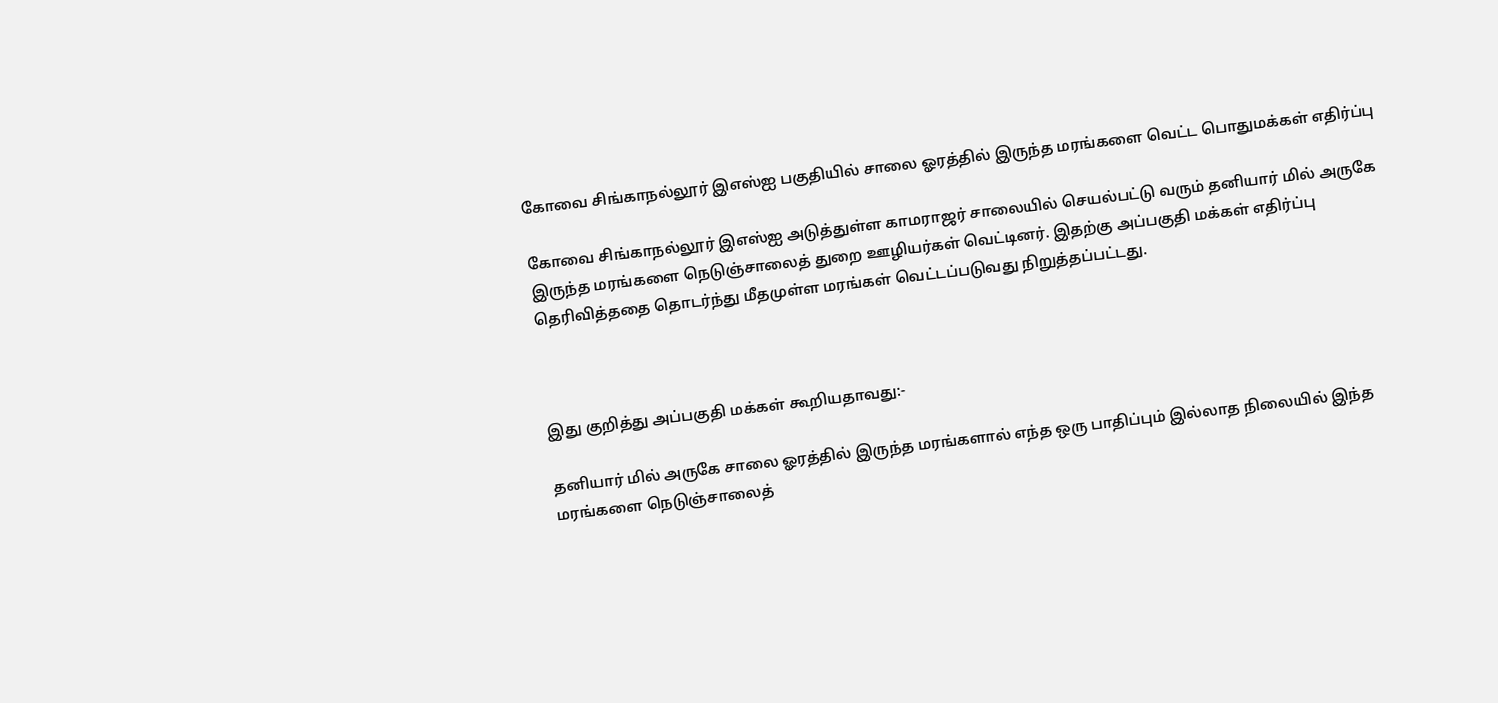கோவை சிங்காநல்லூர் இஎஸ்ஐ பகுதியில் சாலை ஓரத்தில் இருந்த மரங்களை வெட்ட பொதுமக்கள் எதிர்ப்பு

கோவை சிங்காநல்லூர் இஎஸ்ஐ அடுத்துள்ள காமராஜர் சாலையில் செயல்பட்டு வரும் தனியார் மில் அருகே இருந்த மரங்களை நெடுஞ்சாலைத் துறை ஊழியர்கள் வெட்டினர். இதற்கு அப்பகுதி மக்கள் எதிர்ப்பு தெரிவித்ததை தொடர்ந்து மீதமுள்ள மரங்கள் வெட்டப்படுவது நிறுத்தப்பட்டது.



இது குறித்து அப்பகுதி மக்கள் கூறியதாவது:-

தனியார் மில் அருகே சாலை ஓரத்தில் இருந்த மரங்களால் எந்த ஒரு பாதிப்பும் இல்லாத நிலையில் இந்த மரங்களை நெடுஞ்சாலைத்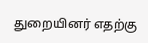துறையினர் எதற்கு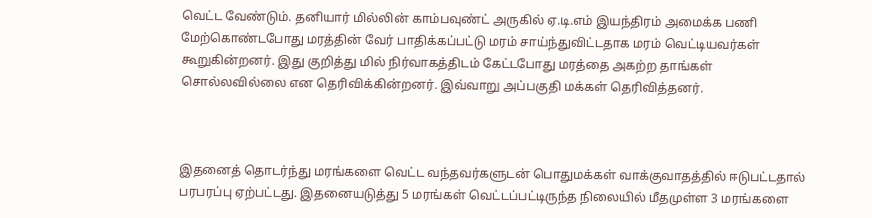வெட்ட வேண்டும். தனியார் மில்லின் காம்பவுண்ட் அருகில் ஏ.டி.எம் இயந்திரம் அமைக்க பணி மேற்கொண்டபோது மரத்தின் வேர் பாதிக்கப்பட்டு மரம் சாய்ந்துவிட்டதாக மரம் வெட்டியவர்கள் கூறுகின்றனர். இது குறித்து மில் நிர்வாகத்திடம் கேட்டபோது மரத்தை அகற்ற தாங்கள் சொல்லவில்லை என தெரிவிக்கின்றனர். இவ்வாறு அப்பகுதி மக்கள் தெரிவித்தனர்.



இதனைத் தொடர்ந்து மரங்களை வெட்ட வந்தவர்களுடன் பொதுமக்கள் வாக்குவாதத்தில் ஈடுபட்டதால் பரபரப்பு ஏற்பட்டது. இதனையடுத்து 5 மரங்கள் வெட்டப்பட்டிருந்த நிலையில் மீதமுள்ள 3 மரங்களை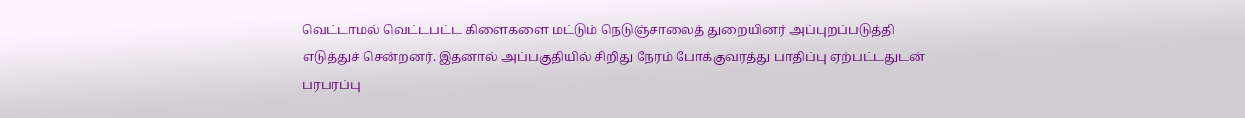வெட்டாமல் வெட்டபட்ட கிளைகளை மட்டும் நெடுஞ்சாலைத் துறையினர் அப்புறப்படுத்தி எடுத்துச் சென்றனர். இதனால் அப்பகுதியில் சிறிது நேரம் போக்குவரத்து பாதிப்பு ஏற்பட்டதுடன் பரபரப்பு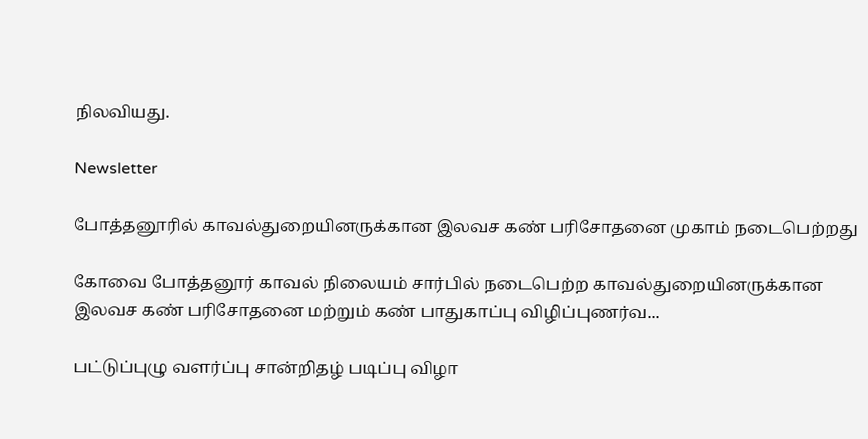நிலவியது.

Newsletter

போத்தனூரில் காவல்துறையினருக்கான இலவச கண் பரிசோதனை முகாம் நடைபெற்றது

கோவை போத்தனூர் காவல் நிலையம் சார்பில் நடைபெற்ற காவல்துறையினருக்கான இலவச கண் பரிசோதனை மற்றும் கண் பாதுகாப்பு விழிப்புணர்வ...

பட்டுப்புழு வளர்ப்பு சான்றிதழ் படிப்பு விழா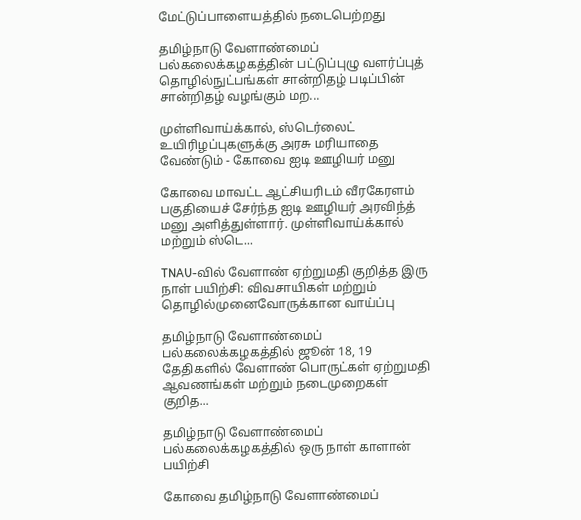மேட்டுப்பாளையத்தில் நடைபெற்றது

தமிழ்நாடு வேளாண்மைப் பல்கலைக்கழகத்தின் பட்டுப்புழு வளர்ப்புத் தொழில்நுட்பங்கள் சான்றிதழ் படிப்பின் சான்றிதழ் வழங்கும் மற...

முள்ளிவாய்க்கால், ஸ்டெர்லைட் உயிரிழப்புகளுக்கு அரசு மரியாதை வேண்டும் - கோவை ஐடி ஊழியர் மனு

கோவை மாவட்ட ஆட்சியரிடம் வீரகேரளம் பகுதியைச் சேர்ந்த ஐடி ஊழியர் அரவிந்த் மனு அளித்துள்ளார். முள்ளிவாய்க்கால் மற்றும் ஸ்டெ...

TNAU-வில் வேளாண் ஏற்றுமதி குறித்த இரு நாள் பயிற்சி: விவசாயிகள் மற்றும் தொழில்முனைவோருக்கான வாய்ப்பு

தமிழ்நாடு வேளாண்மைப் பல்கலைக்கழகத்தில் ஜூன் 18, 19 தேதிகளில் வேளாண் பொருட்கள் ஏற்றுமதி ஆவணங்கள் மற்றும் நடைமுறைகள் குறித...

தமிழ்நாடு வேளாண்மைப் பல்கலைக்கழகத்தில் ஒரு நாள் காளான் பயிற்சி

கோவை தமிழ்நாடு வேளாண்மைப்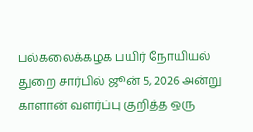பல்கலைக்கழக பயிர் நோயியல் துறை சார்பில் ஜூன் 5, 2026 அன்று காளான் வளர்ப்பு குறித்த ஒரு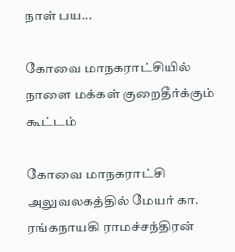நாள் பய...

கோவை மாநகராட்சியில் நாளை மக்கள் குறைதீர்க்கும் கூட்டம்

கோவை மாநகராட்சி அலுவலகத்தில் மேயர் கா. ரங்கநாயகி ராமச்சந்திரன்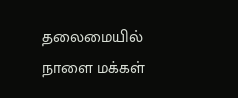தலைமையில் நாளை மக்கள்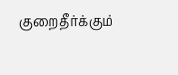குறைதீர்க்கும்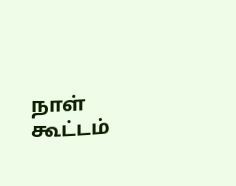நாள் கூட்டம்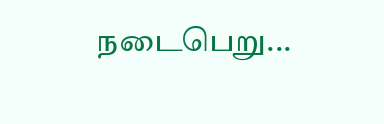நடைபெறு...